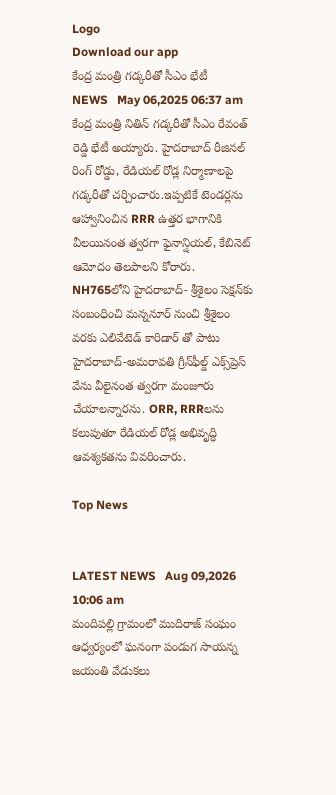Logo
Download our app
కేంద్ర మంత్రి గ‌డ్క‌రీతో సీఎం భేటీ
NEWS   May 06,2025 06:37 am
కేంద్ర మంత్రి నితిన్ గడ్కరీతో సీఎం రేవంత్ రెడ్డి భేటీ అయ్యారు. హైదరాబాద్ రీజినల్ రింగ్ రోడ్డు, రేడియల్ రోడ్ల నిర్మాణాలపై గడ్కరీతో చర్చించారు.ఇప్పటికే టెండర్లను ఆహ్వానించిన RRR ఉత్తర భాగానికి వీలయినంత త్వరగా ఫైనాన్షియల్, కేబినెట్ ఆమోదం తెలపాలని కోరారు. NH765లోని హైదరాబాద్- శ్రీశైలం సెక్షన్‌కు సంబంధించి మన్ననూర్ నుంచి శ్రీశైలం వరకు ఎలివేటెడ్ కారిడార్ తో పాటు హైదరాబాద్-అమరావతి గ్రీన్‌ఫీల్డ్‌ ఎక్స్‌ప్రెస్‌ వేను వీలైనంత త్వరగా మంజూరు చేయాలన్నార‌ను. ORR, RRRలను కలుపుతూ రేడియల్ రోడ్ల అభివృద్ధి ఆవశ్యకతను వివరించారు.

Top News


LATEST NEWS   Aug 09,2026 10:06 am
మందిపల్లి గ్రామంలో ముదిరాజ్ సంఘం ఆధ్వర్యంలో ఘనంగా పండుగ సాయన్న జయంతి వేడుకలు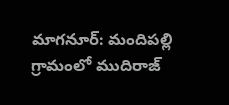మాగనూర్: మందిపల్లి గ్రామంలో ముదిరాజ్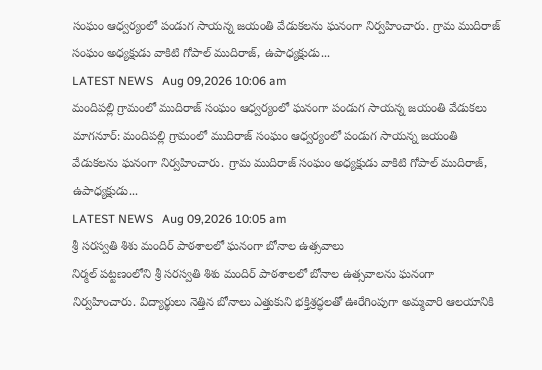సంఘం ఆధ్వర్యంలో పండుగ సాయన్న జయంతి వేడుకలను ఘనంగా నిర్వహించారు. గ్రామ ముదిరాజ్ సంఘం అధ్యక్షుడు వాకిటి గోపాల్ ముదిరాజ్, ఉపాధ్యక్షుడు...
LATEST NEWS   Aug 09,2026 10:06 am
మందిపల్లి గ్రామంలో ముదిరాజ్ సంఘం ఆధ్వర్యంలో ఘనంగా పండుగ సాయన్న జయంతి వేడుకలు
మాగనూర్: మందిపల్లి గ్రామంలో ముదిరాజ్ సంఘం ఆధ్వర్యంలో పండుగ సాయన్న జయంతి వేడుకలను ఘనంగా నిర్వహించారు. గ్రామ ముదిరాజ్ సంఘం అధ్యక్షుడు వాకిటి గోపాల్ ముదిరాజ్, ఉపాధ్యక్షుడు...
LATEST NEWS   Aug 09,2026 10:05 am
శ్రీ సరస్వతి శిశు మందిర్ పాఠశాలలో ఘనంగా బోనాల ఉత్సవాలు
నిర్మల్ పట్టణంలోని శ్రీ సరస్వతి శిశు మందిర్ పాఠశాలలో బోనాల ఉత్సవాలను ఘనంగా నిర్వహించారు. విద్యార్థులు నెత్తిన బోనాలు ఎత్తుకుని భక్తిశ్రద్ధలతో ఊరేగింపుగా అమ్మవారి ఆలయానికి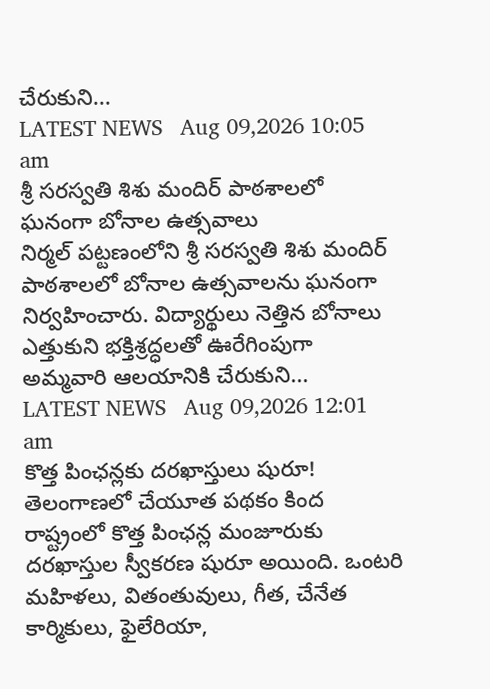చేరుకుని...
LATEST NEWS   Aug 09,2026 10:05 am
శ్రీ సరస్వతి శిశు మందిర్ పాఠశాలలో ఘనంగా బోనాల ఉత్సవాలు
నిర్మల్ పట్టణంలోని శ్రీ సరస్వతి శిశు మందిర్ పాఠశాలలో బోనాల ఉత్సవాలను ఘనంగా నిర్వహించారు. విద్యార్థులు నెత్తిన బోనాలు ఎత్తుకుని భక్తిశ్రద్ధలతో ఊరేగింపుగా అమ్మవారి ఆలయానికి చేరుకుని...
LATEST NEWS   Aug 09,2026 12:01 am
కొత్త పింఛన్లకు దరఖాస్తులు షురూ!
తెలంగాణలో చేయూత పథకం కింద రాష్ట్రంలో కొత్త పింఛన్ల మంజూరుకు దరఖాస్తుల స్వీకరణ షురూ అయింది. ఒంటరి మహిళలు, వితంతువులు, గీత, చేనేత కార్మికులు, ఫైలేరియా,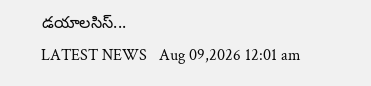డయాలసిస్‌...
LATEST NEWS   Aug 09,2026 12:01 am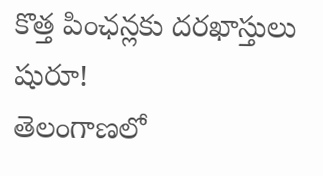కొత్త పింఛన్లకు దరఖాస్తులు షురూ!
తెలంగాణలో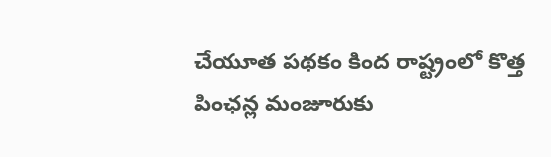చేయూత పథకం కింద రాష్ట్రంలో కొత్త పింఛన్ల మంజూరుకు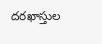దరఖాస్తుల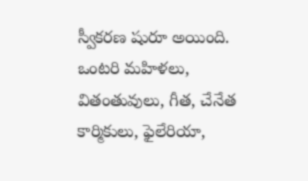స్వీకరణ షురూ అయింది. ఒంటరి మహిళలు, వితంతువులు, గీత, చేనేత కార్మికులు, ఫైలేరియా,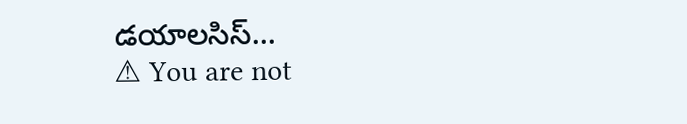డయాలసిస్‌...
⚠ You are not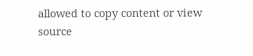allowed to copy content or view source